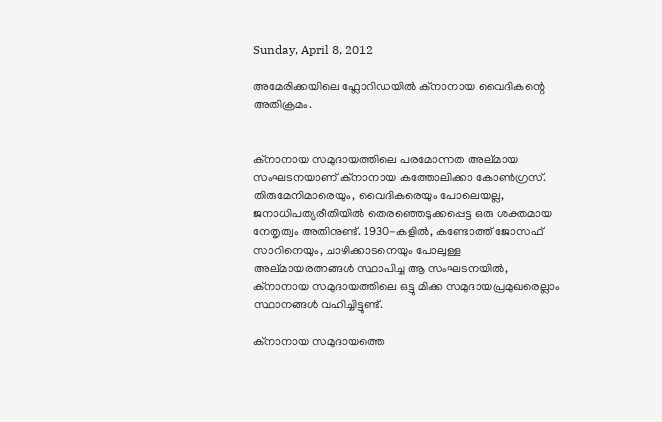Sunday, April 8, 2012

അമേരിക്കയിലെ ഫ്ലോറിഡയില്‍ ക്നാനായ വൈദികന്റെ അതിക്രമം.


ക്നാനായ സമുദായത്തിലെ പരമോന്നത അല്മായ സംഘടനയാണ് ക്നാനായ കത്തോലിക്കാ കോണ്‍ഗ്രസ്‌. തിരുമേനിമാരെയും, വൈദികരെയും പോലെയല്ല, ജനാധിപത്യരീതിയില്‍ തെരഞ്ഞെടുക്കപ്പെട്ട ഒരു ശക്തമായ നേതൃത്വം അതിനുണ്ട്. 1930-കളില്‍, കണ്ടോത്ത് ജോസഫ്‌ സാറിനെയും, ചാഴിക്കാടനെയും പോലുള്ള അല്മായരത്നങ്ങള്‍ സ്ഥാപിച്ച ആ സംഘടനയില്‍, ക്നാനായ സമുദായത്തിലെ ഒട്ടു മിക്ക സമുദായപ്രമുഖരെല്ലാം സ്ഥാനങ്ങള്‍ വഹിച്ചിട്ടുണ്ട്.

ക്നാനായ സമുദായത്തെ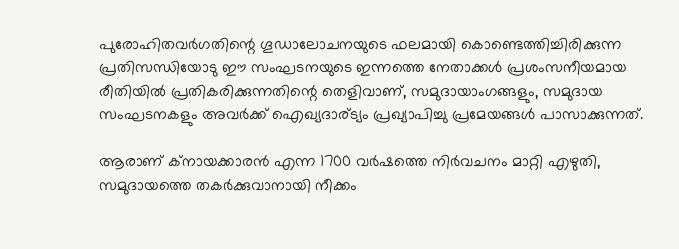പുരോഹിതവര്‍ഗതിന്റെ ഗൂഡാലോചനയുടെ ഫലമായി കൊണ്ടെത്തിച്ചിരിക്കുന്ന പ്രതിസന്ധിയോടു ഈ സംഘടനയുടെ ഇന്നത്തെ നേതാക്കള്‍ പ്രശംസനീയമായ രീതിയില്‍ പ്രതികരിക്കുന്നതിന്റെ തെളിവാണ്, സമുദായാംഗങ്ങളും, സമുദായ സംഘടനകളും അവര്‍ക്ക് ഐഖ്യദാര്ട്യം പ്രഖ്യാപിച്ചു പ്രമേയങ്ങള്‍ പാസാക്കുന്നത്.

ആരാണ് ക്നായക്കാരന്‍ എന്ന 1700 വര്‍ഷത്തെ നിര്‍വചനം മാറ്റി എഴുതി, സമുദായത്തെ തകര്‍ക്കുവാനായി നീക്കം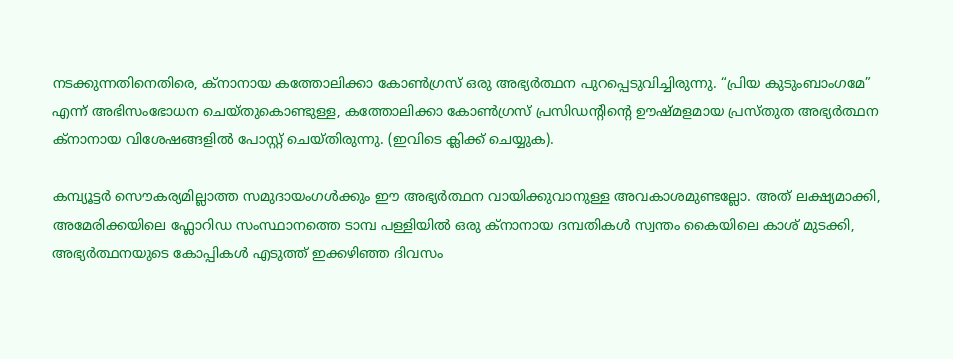നടക്കുന്നതിനെതിരെ, ക്നാനായ കത്തോലിക്കാ കോണ്‍ഗ്രസ്‌ ഒരു അഭ്യര്‍ത്ഥന പുറപ്പെടുവിച്ചിരുന്നു. “പ്രിയ കുടുംബാംഗമേ” എന്ന് അഭിസംഭോധന ചെയ്തുകൊണ്ടുള്ള, കത്തോലിക്കാ കോണ്‍ഗ്രസ്‌ പ്രസിഡന്റിന്റെ ഊഷ്മളമായ പ്രസ്തുത അഭ്യര്‍ത്ഥന ക്നാനായ വിശേഷങ്ങളില്‍ പോസ്റ്റ്‌ ചെയ്തിരുന്നു. (ഇവിടെ ക്ലിക്ക് ചെയ്യുക).

കമ്പ്യൂട്ടര്‍ സൌകര്യമില്ലാത്ത സമുദായംഗള്‍ക്കും ഈ അഭ്യര്‍ത്ഥന വായിക്കുവാനുള്ള അവകാശമുണ്ടല്ലോ. അത് ലക്ഷ്യമാക്കി, അമേരിക്കയിലെ ഫ്ലോറിഡ സംസ്ഥാനത്തെ ടാമ്പ പള്ളിയില്‍ ഒരു ക്നാനായ ദമ്പതികള്‍ സ്വന്തം കൈയിലെ കാശ് മുടക്കി, അഭ്യര്‍ത്ഥനയുടെ കോപ്പികള്‍ എടുത്ത് ഇക്കഴിഞ്ഞ ദിവസം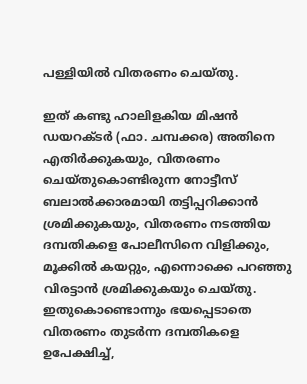പള്ളിയില്‍ വിതരണം ചെയ്തു.

ഇത് കണ്ടു ഹാലിളകിയ മിഷന്‍ ഡയറക്ടര്‍ (ഫാ. ചമ്പക്കര) അതിനെ എതിര്‍ക്കുകയും, വിതരണം ചെയ്തുകൊണ്ടിരുന്ന നോട്ടീസ് ബലാല്‍ക്കാരമായി തട്ടിപ്പറിക്കാന്‍ ശ്രമിക്കുകയും, വിതരണം നടത്തിയ ദമ്പതികളെ പോലീസിനെ വിളിക്കും, മൂക്കില്‍ കയറ്റും, എന്നൊക്കെ പറഞ്ഞു വിരട്ടാന്‍ ശ്രമിക്കുകയും ചെയ്തു. ഇതുകൊണ്ടൊന്നും ഭയപ്പെടാതെ വിതരണം തുടര്‍ന്ന ദമ്പതികളെ ഉപേക്ഷിച്ച്,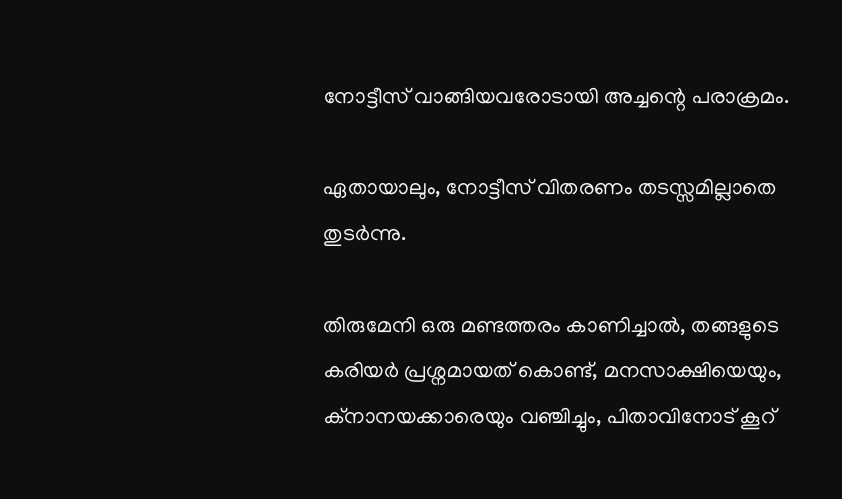നോട്ടീസ് വാങ്ങിയവരോടായി അച്ചന്റെ പരാക്രമം.

ഏതായാലും, നോട്ടീസ് വിതരണം തടസ്സമില്ലാതെ തുടര്‍ന്നു.

തിരുമേനി ഒരു മണ്ടത്തരം കാണിച്ചാല്‍, തങ്ങളുടെ കരിയര്‍ പ്രശ്നമായത് കൊണ്ട്, മനസാക്ഷിയെയും, ക്നാനയക്കാരെയും വഞ്ചിച്ചും, പിതാവിനോട് കൂറ്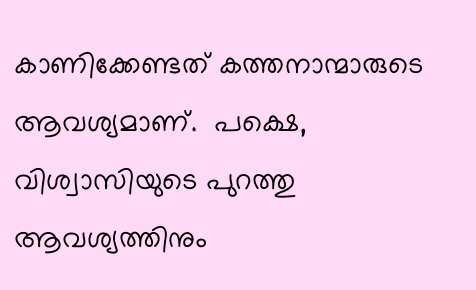കാണിക്കേണ്ടത് കത്തനാന്മാരുടെ ആവശ്യമാണ്‌.  പക്ഷെ, വിശ്വാസിയുടെ പുറത്തു ആവശ്യത്തിനും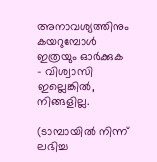അനാവശ്യത്തിനും കയറുമ്പോള്‍ ഇത്രയും ഓര്‍ക്കുക – വിശ്വാസി ഇല്ലെങ്കില്‍, നിങ്ങളില്ല.

(ടാമ്പായില്‍ നിന്ന് ലഭിച്ച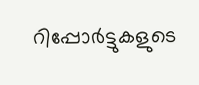റിപ്പോര്‍ട്ടുകളുടെ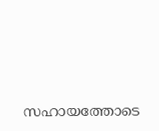സഹായത്തോടെ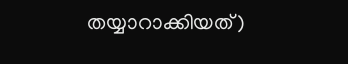തയ്യാറാക്കിയത്)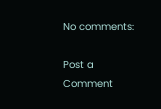No comments:

Post a Comment